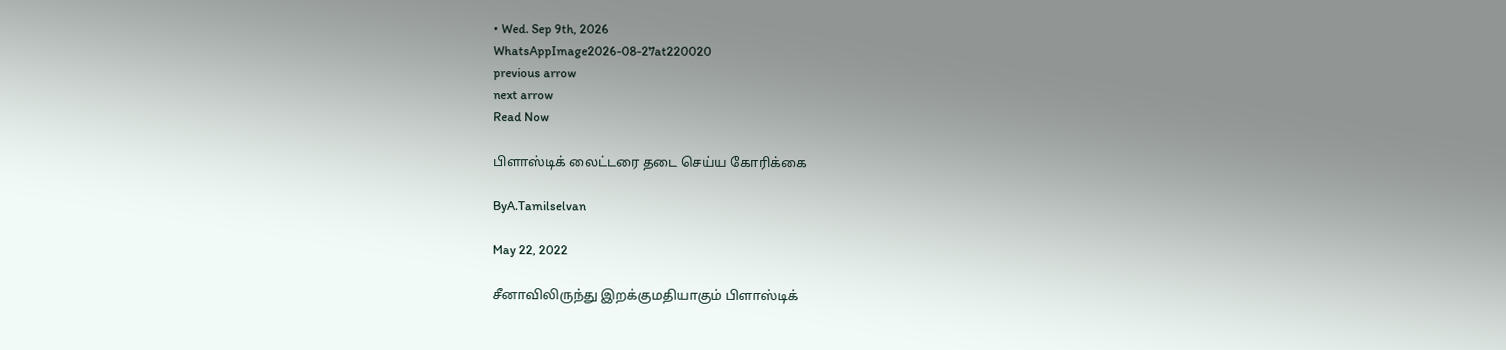• Wed. Sep 9th, 2026
WhatsAppImage2026-08-27at220020
previous arrow
next arrow
Read Now

பிளாஸ்டிக் லைட்டரை தடை செய்ய கோரிக்கை

ByA.Tamilselvan

May 22, 2022

சீனாவிலிருந்து இறக்குமதியாகும் பிளாஸ்டிக்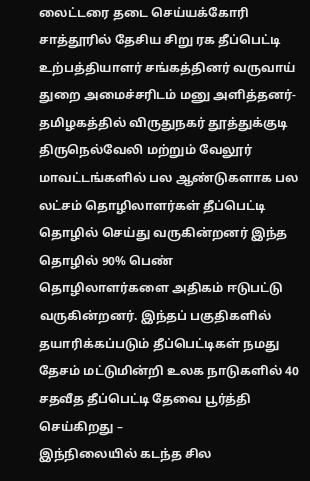லைட்டரை தடை செய்யக்கோரி சாத்தூரில் தேசிய சிறு ரக தீப்பெட்டி உற்பத்தியாளர் சங்கத்தினர் வருவாய் துறை அமைச்சரிடம் மனு அளித்தனர்-
தமிழகத்தில் விருதுநகர் தூத்துக்குடி திருநெல்வேலி மற்றும் வேலூர் மாவட்டங்களில் பல ஆண்டுகளாக பல லட்சம் தொழிலாளர்கள் தீப்பெட்டி தொழில் செய்து வருகின்றனர் இந்த தொழில் 90% பெண் தொழிலாளர்களை அதிகம் ஈடுபட்டு வருகின்றனர். இந்தப் பகுதிகளில் தயாரிக்கப்படும் தீப்பெட்டிகள் நமது தேசம் மட்டுமின்றி உலக நாடுகளில் 40 சதவீத தீப்பெட்டி தேவை பூர்த்தி செய்கிறது –
இந்நிலையில் கடந்த சில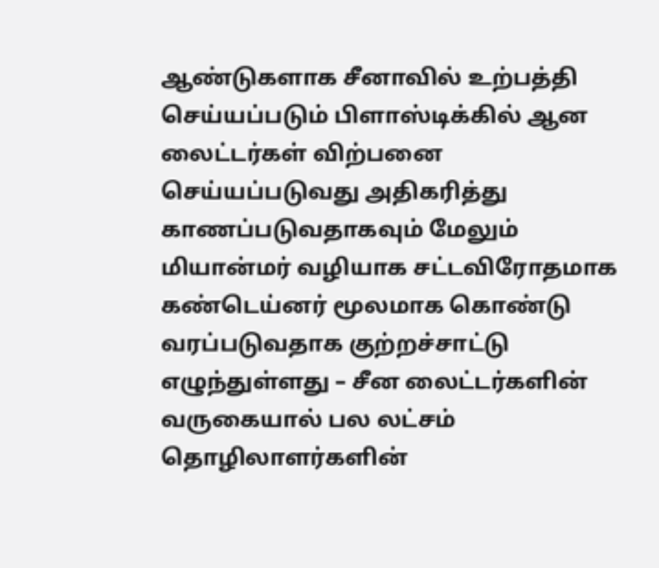ஆண்டுகளாக சீனாவில் உற்பத்தி செய்யப்படும் பிளாஸ்டிக்கில் ஆன லைட்டர்கள் விற்பனை செய்யப்படுவது அதிகரித்து காணப்படுவதாகவும் மேலும் மியான்மர் வழியாக சட்டவிரோதமாக கண்டெய்னர் மூலமாக கொண்டு வரப்படுவதாக குற்றச்சாட்டு எழுந்துள்ளது – சீன லைட்டர்களின் வருகையால் பல லட்சம் தொழிலாளர்களின்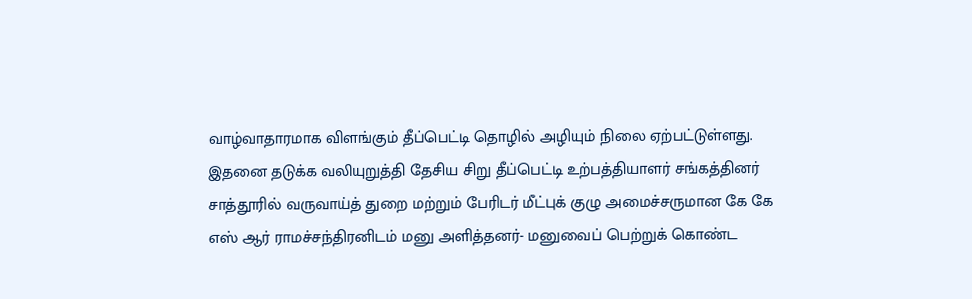வாழ்வாதாரமாக விளங்கும் தீப்பெட்டி தொழில் அழியும் நிலை ஏற்பட்டுள்ளது.
இதனை தடுக்க வலியுறுத்தி தேசிய சிறு தீப்பெட்டி உற்பத்தியாளர் சங்கத்தினர் சாத்தூரில் வருவாய்த் துறை மற்றும் பேரிடர் மீட்புக் குழு அமைச்சருமான கே கே எஸ் ஆர் ராமச்சந்திரனிடம் மனு அளித்தனர்- மனுவைப் பெற்றுக் கொண்ட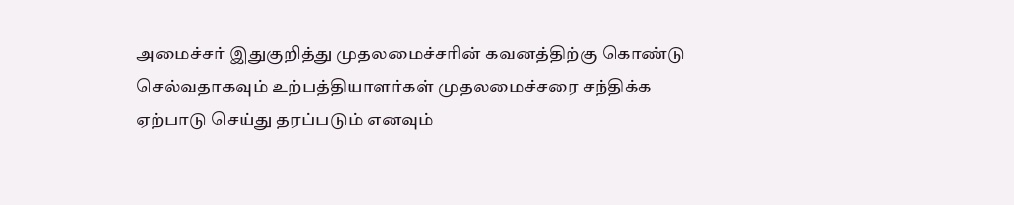அமைச்சர் இதுகுறித்து முதலமைச்சரின் கவனத்திற்கு கொண்டு செல்வதாகவும் உற்பத்தியாளர்கள் முதலமைச்சரை சந்திக்க ஏற்பாடு செய்து தரப்படும் எனவும்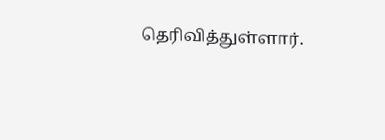தெரிவித்துள்ளார்.